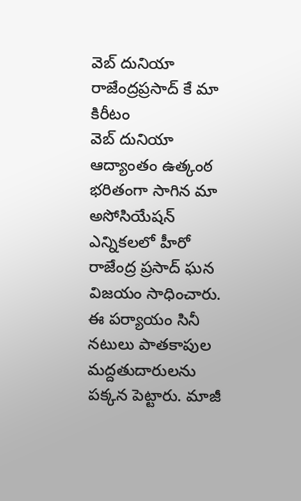వెబ్ దునియా
రాజేంద్రప్రసాద్ కే మా కిరీటం
వెబ్ దునియా
ఆద్యాంతం ఉత్కంఠ భరితంగా సాగిన మా అసోసియేషన్ ఎన్నికలలో హీరో రాజేంద్ర ప్రసాద్ ఘన విజయం సాధించారు. ఈ పర్యాయం సినీ నటులు పాతకాపుల మద్దతుదారులను పక్కన పెట్టారు. మాజీ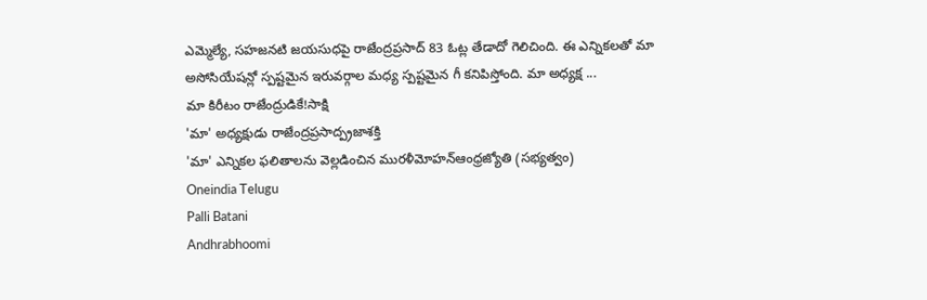ఎమ్మెల్యే, సహజనటి జయసుధపై రాజేంద్రప్రసాద్ 83 ఓట్ల తేడాదో గెలిచింది. ఈ ఎన్నికలతో మా అసోసియేషన్లో స్పష్టమైన ఇరువర్గాల మధ్య స్పష్టమైన గీ కనిపిస్తోంది. మా అధ్యక్ష ...
మా కిరీటం రాజేంద్రుడికే!సాక్షి
'మా' అధ్యక్షుడు రాజేంద్రప్రసాద్ప్రజాశక్తి
'మా' ఎన్నికల ఫలితాలను వెల్లడించిన మురళీమోహన్ఆంధ్రజ్యోతి (సభ్యత్వం)
Oneindia Telugu
Palli Batani
Andhrabhoomi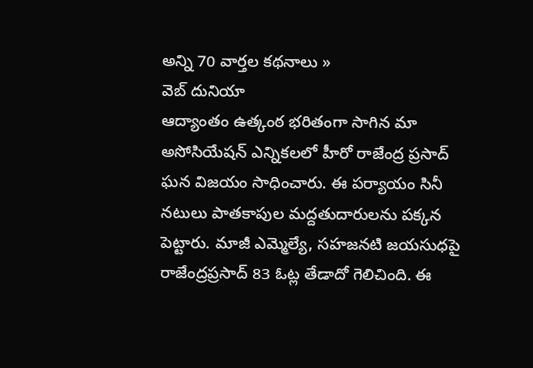అన్ని 70 వార్తల కథనాలు »
వెబ్ దునియా
ఆద్యాంతం ఉత్కంఠ భరితంగా సాగిన మా అసోసియేషన్ ఎన్నికలలో హీరో రాజేంద్ర ప్రసాద్ ఘన విజయం సాధించారు. ఈ పర్యాయం సినీ నటులు పాతకాపుల మద్దతుదారులను పక్కన పెట్టారు. మాజీ ఎమ్మెల్యే, సహజనటి జయసుధపై రాజేంద్రప్రసాద్ 83 ఓట్ల తేడాదో గెలిచింది. ఈ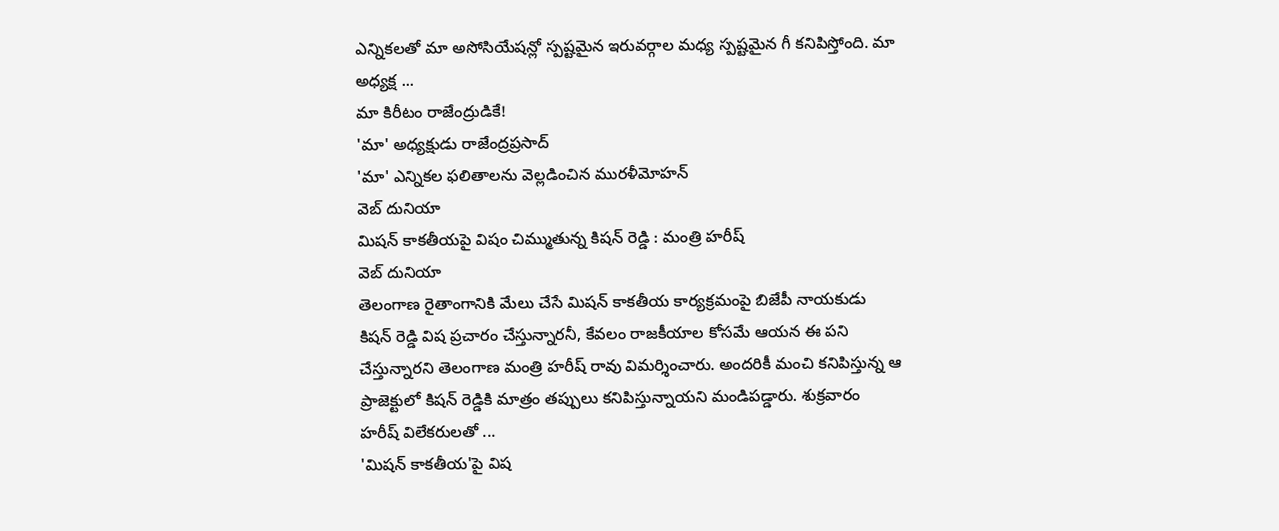ఎన్నికలతో మా అసోసియేషన్లో స్పష్టమైన ఇరువర్గాల మధ్య స్పష్టమైన గీ కనిపిస్తోంది. మా అధ్యక్ష ...
మా కిరీటం రాజేంద్రుడికే!
'మా' అధ్యక్షుడు రాజేంద్రప్రసాద్
'మా' ఎన్నికల ఫలితాలను వెల్లడించిన మురళీమోహన్
వెబ్ దునియా
మిషన్ కాకతీయపై విషం చిమ్ముతున్న కిషన్ రెడ్డి : మంత్రి హరీష్
వెబ్ దునియా
తెలంగాణ రైతాంగానికి మేలు చేసే మిషన్ కాకతీయ కార్యక్రమంపై బిజేపీ నాయకుడు కిషన్ రెడ్డి విష ప్రచారం చేస్తున్నారనీ, కేవలం రాజకీయాల కోసమే ఆయన ఈ పని చేస్తున్నారని తెలంగాణ మంత్రి హరీష్ రావు విమర్శించారు. అందరికీ మంచి కనిపిస్తున్న ఆ ప్రాజెక్టులో కిషన్ రెడ్డికి మాత్రం తప్పులు కనిపిస్తున్నాయని మండిపడ్డారు. శుక్రవారం హరీష్ విలేకరులతో ...
'మిషన్ కాకతీయ'పై విష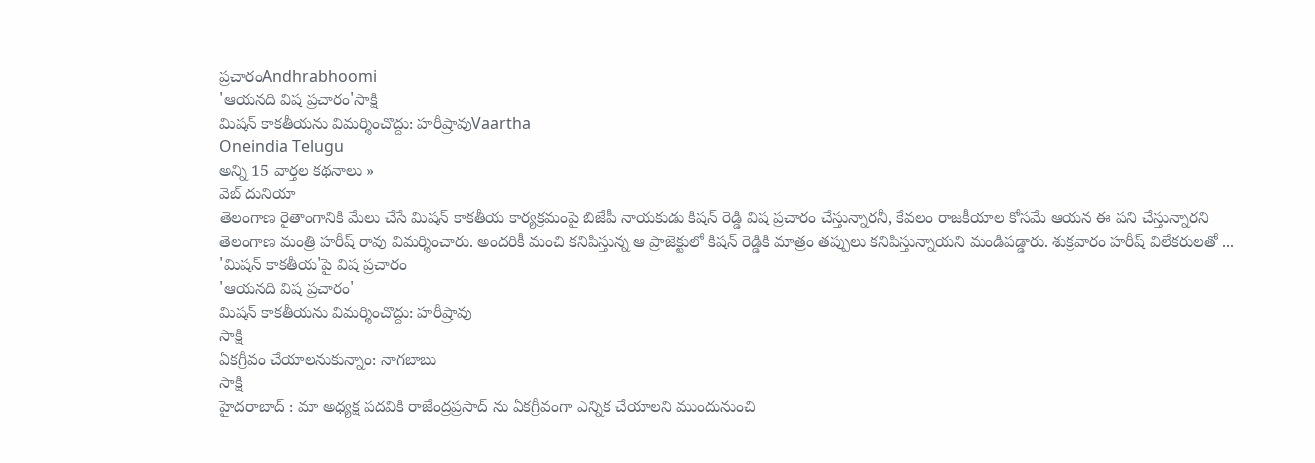ప్రచారంAndhrabhoomi
'ఆయనది విష ప్రచారం'సాక్షి
మిషన్ కాకతీయను విమర్శించొద్దు: హరీష్రావుVaartha
Oneindia Telugu
అన్ని 15 వార్తల కథనాలు »
వెబ్ దునియా
తెలంగాణ రైతాంగానికి మేలు చేసే మిషన్ కాకతీయ కార్యక్రమంపై బిజేపీ నాయకుడు కిషన్ రెడ్డి విష ప్రచారం చేస్తున్నారనీ, కేవలం రాజకీయాల కోసమే ఆయన ఈ పని చేస్తున్నారని తెలంగాణ మంత్రి హరీష్ రావు విమర్శించారు. అందరికీ మంచి కనిపిస్తున్న ఆ ప్రాజెక్టులో కిషన్ రెడ్డికి మాత్రం తప్పులు కనిపిస్తున్నాయని మండిపడ్డారు. శుక్రవారం హరీష్ విలేకరులతో ...
'మిషన్ కాకతీయ'పై విష ప్రచారం
'ఆయనది విష ప్రచారం'
మిషన్ కాకతీయను విమర్శించొద్దు: హరీష్రావు
సాక్షి
ఏకగ్రీవం చేయాలనుకున్నాం: నాగబాబు
సాక్షి
హైదరాబాద్ : మా అధ్యక్ష పదవికి రాజేంద్రప్రసాద్ ను ఏకగ్రీవంగా ఎన్నిక చేయాలని ముందునుంచి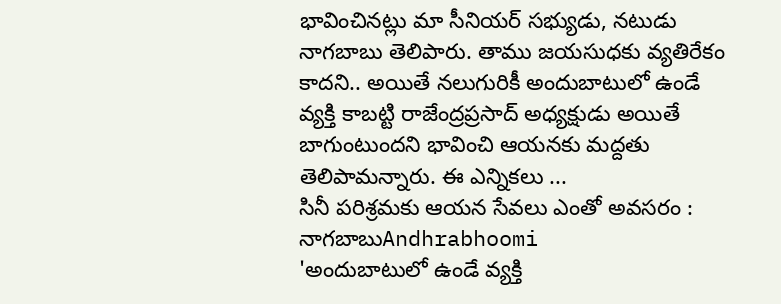భావించినట్లు మా సీనియర్ సభ్యుడు, నటుడు నాగబాబు తెలిపారు. తాము జయసుధకు వ్యతిరేకం కాదని.. అయితే నలుగురికీ అందుబాటులో ఉండే వ్యక్తి కాబట్టి రాజేంద్రప్రసాద్ అధ్యక్షుడు అయితే బాగుంటుందని భావించి ఆయనకు మద్దతు తెలిపామన్నారు. ఈ ఎన్నికలు ...
సినీ పరిశ్రమకు ఆయన సేవలు ఎంతో అవసరం : నాగబాబుAndhrabhoomi
'అందుబాటులో ఉండే వ్యక్తి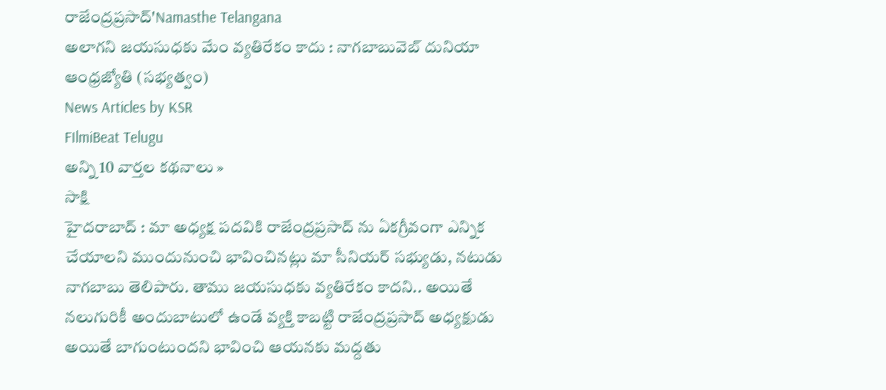రాజేంద్రప్రసాద్'Namasthe Telangana
అలాగని జయసుధకు మేం వ్యతిరేకం కాదు : నాగబాబువెబ్ దునియా
ఆంధ్రజ్యోతి (సభ్యత్వం)
News Articles by KSR
FIlmiBeat Telugu
అన్ని 10 వార్తల కథనాలు »
సాక్షి
హైదరాబాద్ : మా అధ్యక్ష పదవికి రాజేంద్రప్రసాద్ ను ఏకగ్రీవంగా ఎన్నిక చేయాలని ముందునుంచి భావించినట్లు మా సీనియర్ సభ్యుడు, నటుడు నాగబాబు తెలిపారు. తాము జయసుధకు వ్యతిరేకం కాదని.. అయితే నలుగురికీ అందుబాటులో ఉండే వ్యక్తి కాబట్టి రాజేంద్రప్రసాద్ అధ్యక్షుడు అయితే బాగుంటుందని భావించి ఆయనకు మద్దతు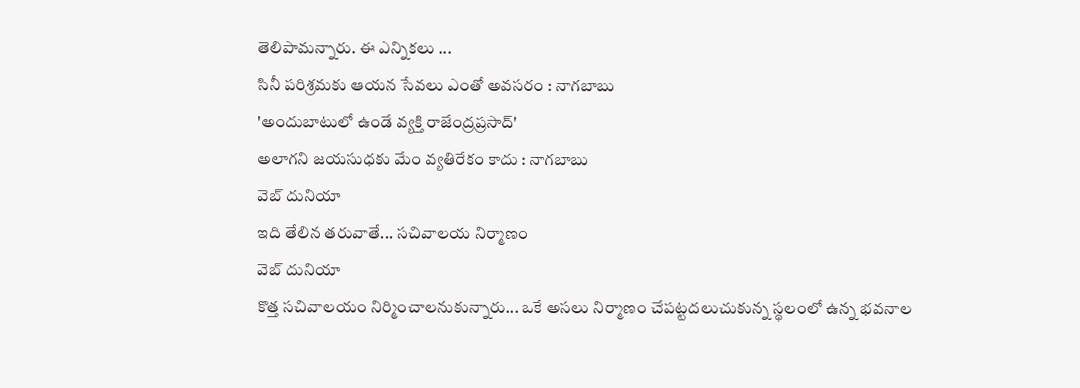తెలిపామన్నారు. ఈ ఎన్నికలు ...
సినీ పరిశ్రమకు ఆయన సేవలు ఎంతో అవసరం : నాగబాబు
'అందుబాటులో ఉండే వ్యక్తి రాజేంద్రప్రసాద్'
అలాగని జయసుధకు మేం వ్యతిరేకం కాదు : నాగబాబు
వెబ్ దునియా
ఇది తేలిన తరువాతే... సచివాలయ నిర్మాణం
వెబ్ దునియా
కొత్త సచివాలయం నిర్మించాలనుకున్నారు... ఒకే అసలు నిర్మాణం చేపట్టదలుచుకున్న స్థలంలో ఉన్న భవనాల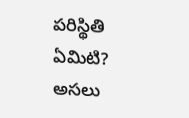పరిస్థితి ఏమిటి? అసలు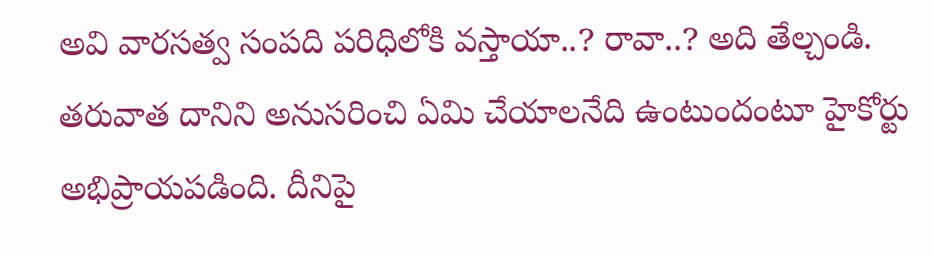అవి వారసత్వ సంపది పరిధిలోకి వస్తాయా..? రావా..? అది తేల్చండి. తరువాత దానిని అనుసరించి ఏమి చేయాలనేది ఉంటుందంటూ హైకోర్టు అభిప్రాయపడింది. దీనిపై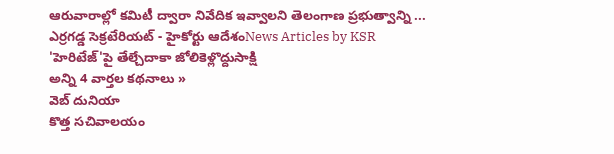ఆరువారాల్లో కమిటీ ద్వారా నివేదిక ఇవ్వాలని తెలంగాణ ప్రభుత్వాన్ని ...
ఎర్రగడ్డ సెక్రటేరియట్ - హైకోర్టు ఆదేశంNews Articles by KSR
'హెరిటేజ్'పై తేల్చేదాకా జోలికెళ్లొద్దుసాక్షి
అన్ని 4 వార్తల కథనాలు »
వెబ్ దునియా
కొత్త సచివాలయం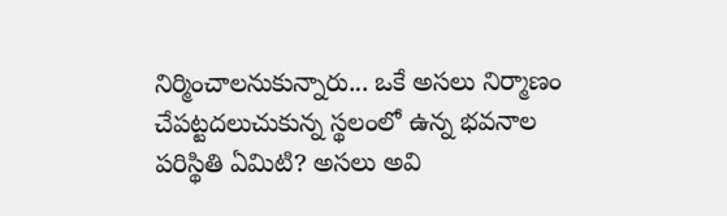నిర్మించాలనుకున్నారు... ఒకే అసలు నిర్మాణం చేపట్టదలుచుకున్న స్థలంలో ఉన్న భవనాల పరిస్థితి ఏమిటి? అసలు అవి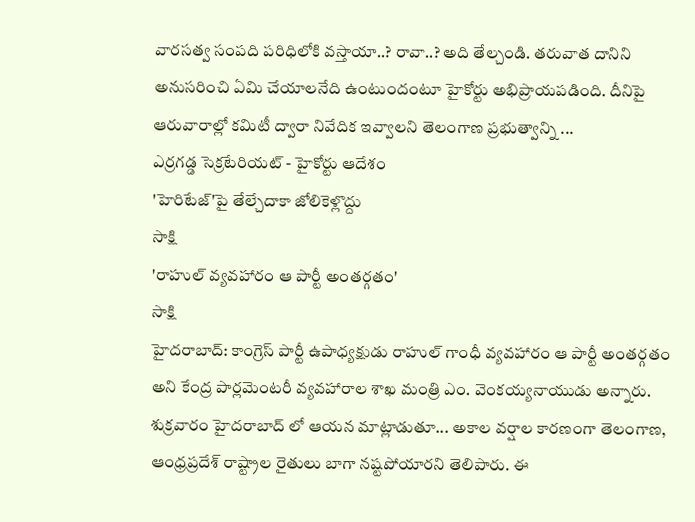వారసత్వ సంపది పరిధిలోకి వస్తాయా..? రావా..? అది తేల్చండి. తరువాత దానిని అనుసరించి ఏమి చేయాలనేది ఉంటుందంటూ హైకోర్టు అభిప్రాయపడింది. దీనిపై ఆరువారాల్లో కమిటీ ద్వారా నివేదిక ఇవ్వాలని తెలంగాణ ప్రభుత్వాన్ని ...
ఎర్రగడ్డ సెక్రటేరియట్ - హైకోర్టు ఆదేశం
'హెరిటేజ్'పై తేల్చేదాకా జోలికెళ్లొద్దు
సాక్షి
'రాహుల్ వ్యవహారం ఆ పార్టీ అంతర్గతం'
సాక్షి
హైదరాబాద్: కాంగ్రెస్ పార్టీ ఉపాధ్యక్షుడు రాహుల్ గాంధీ వ్యవహారం ఆ పార్టీ అంతర్గతం అని కేంద్ర పార్లమెంటరీ వ్యవహారాల శాఖ మంత్రి ఎం. వెంకయ్యనాయుడు అన్నారు. శుక్రవారం హైదరాబాద్ లో ఆయన మాట్లాడుతూ... అకాల వర్షాల కారణంగా తెలంగాణ, ఆంధ్రప్రదేశ్ రాష్ట్రాల రైతులు బాగా నష్టపోయారని తెలిపారు. ఈ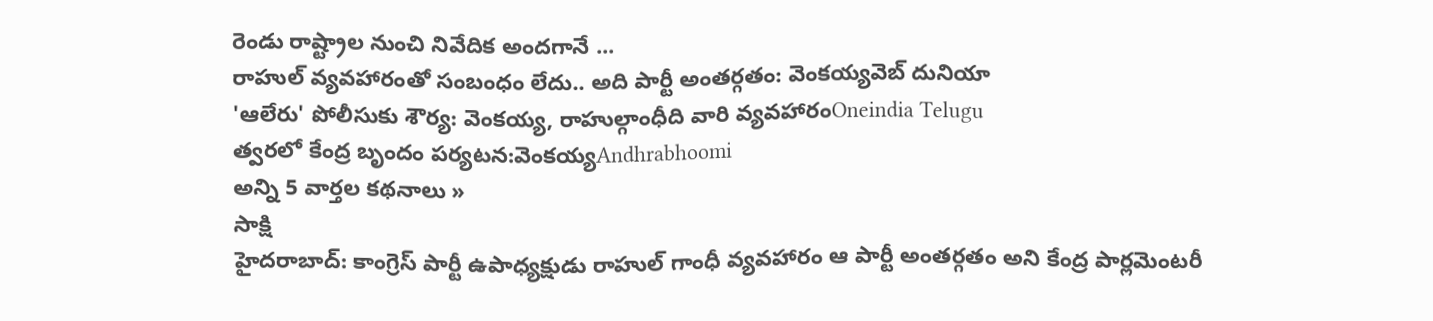రెండు రాష్ట్రాల నుంచి నివేదిక అందగానే ...
రాహుల్ వ్యవహారంతో సంబంధం లేదు.. అది పార్టీ అంతర్గతం: వెంకయ్యవెబ్ దునియా
'ఆలేరు' పోలీసుకు శౌర్య: వెంకయ్య, రాహుల్గాంధీది వారి వ్యవహారంOneindia Telugu
త్వరలో కేంద్ర బృందం పర్యటన:వెంకయ్యAndhrabhoomi
అన్ని 5 వార్తల కథనాలు »
సాక్షి
హైదరాబాద్: కాంగ్రెస్ పార్టీ ఉపాధ్యక్షుడు రాహుల్ గాంధీ వ్యవహారం ఆ పార్టీ అంతర్గతం అని కేంద్ర పార్లమెంటరీ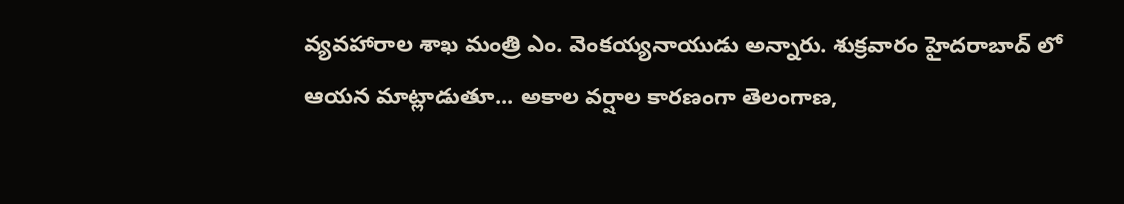వ్యవహారాల శాఖ మంత్రి ఎం. వెంకయ్యనాయుడు అన్నారు. శుక్రవారం హైదరాబాద్ లో ఆయన మాట్లాడుతూ... అకాల వర్షాల కారణంగా తెలంగాణ,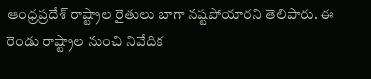ఆంధ్రప్రదేశ్ రాష్ట్రాల రైతులు బాగా నష్టపోయారని తెలిపారు. ఈ రెండు రాష్ట్రాల నుంచి నివేదిక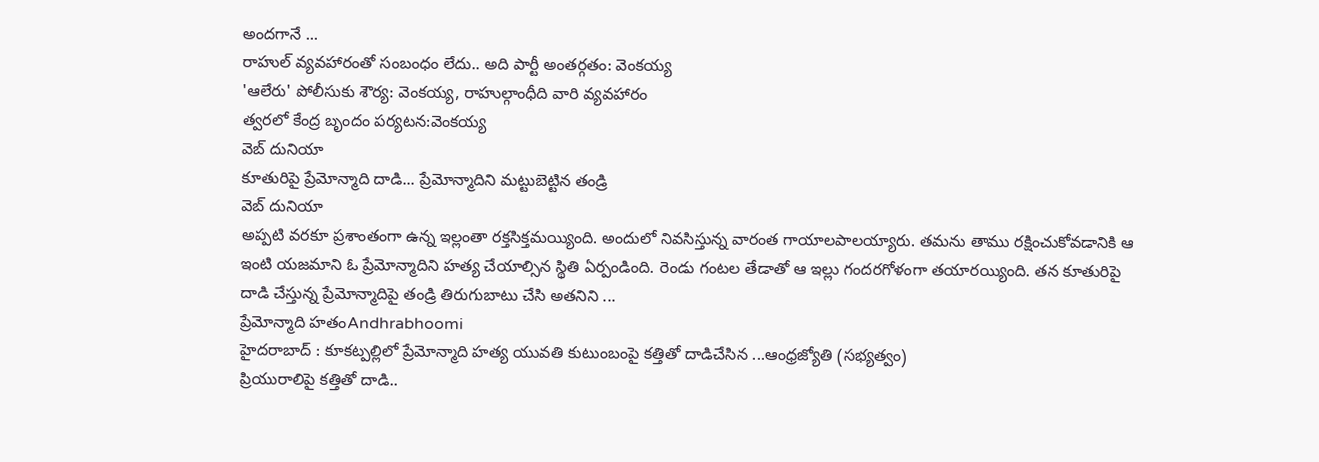అందగానే ...
రాహుల్ వ్యవహారంతో సంబంధం లేదు.. అది పార్టీ అంతర్గతం: వెంకయ్య
'ఆలేరు' పోలీసుకు శౌర్య: వెంకయ్య, రాహుల్గాంధీది వారి వ్యవహారం
త్వరలో కేంద్ర బృందం పర్యటన:వెంకయ్య
వెబ్ దునియా
కూతురిపై ప్రేమోన్మాది దాడి... ప్రేమోన్మాదిని మట్టుబెట్టిన తండ్రి
వెబ్ దునియా
అప్పటి వరకూ ప్రశాంతంగా ఉన్న ఇల్లంతా రక్తసిక్తమయ్యింది. అందులో నివసిస్తున్న వారంత గాయాలపాలయ్యారు. తమను తాము రక్షించుకోవడానికి ఆ ఇంటి యజమాని ఓ ప్రేమోన్మాదిని హత్య చేయాల్సిన స్థితి ఏర్పండింది. రెండు గంటల తేడాతో ఆ ఇల్లు గందరగోళంగా తయారయ్యింది. తన కూతురిపై దాడి చేస్తున్న ప్రేమోన్మాదిపై తండ్రి తిరుగుబాటు చేసి అతనిని ...
ప్రేమోన్మాది హతంAndhrabhoomi
హైదరాబాద్ : కూకట్పల్లిలో ప్రేమోన్మాది హత్య యువతి కుటుంబంపై కత్తితో దాడిచేసిన ...ఆంధ్రజ్యోతి (సభ్యత్వం)
ప్రియురాలిపై కత్తితో దాడి..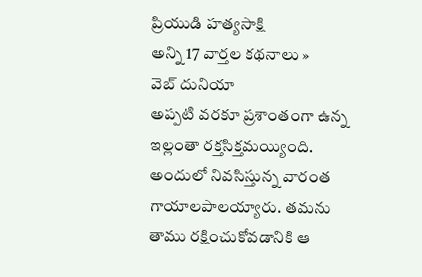ప్రియుడి హత్యసాక్షి
అన్ని 17 వార్తల కథనాలు »
వెబ్ దునియా
అప్పటి వరకూ ప్రశాంతంగా ఉన్న ఇల్లంతా రక్తసిక్తమయ్యింది. అందులో నివసిస్తున్న వారంత గాయాలపాలయ్యారు. తమను తాము రక్షించుకోవడానికి ఆ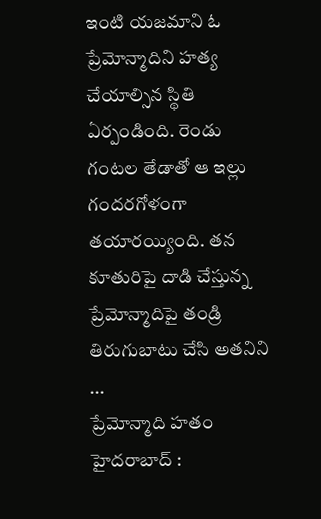ఇంటి యజమాని ఓ ప్రేమోన్మాదిని హత్య చేయాల్సిన స్థితి ఏర్పండింది. రెండు గంటల తేడాతో ఆ ఇల్లు గందరగోళంగా తయారయ్యింది. తన కూతురిపై దాడి చేస్తున్న ప్రేమోన్మాదిపై తండ్రి తిరుగుబాటు చేసి అతనిని ...
ప్రేమోన్మాది హతం
హైదరాబాద్ :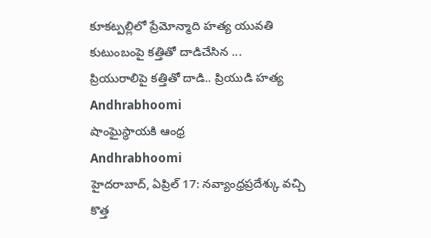కూకట్పల్లిలో ప్రేమోన్మాది హత్య యువతి కుటుంబంపై కత్తితో దాడిచేసిన ...
ప్రియురాలిపై కత్తితో దాడి.. ప్రియుడి హత్య
Andhrabhoomi
షాంఘైస్థాయకి ఆంధ్ర
Andhrabhoomi
హైదరాబాద్, ఏప్రిల్ 17: నవ్యాంధ్రప్రదేశ్కు వచ్చి కొత్త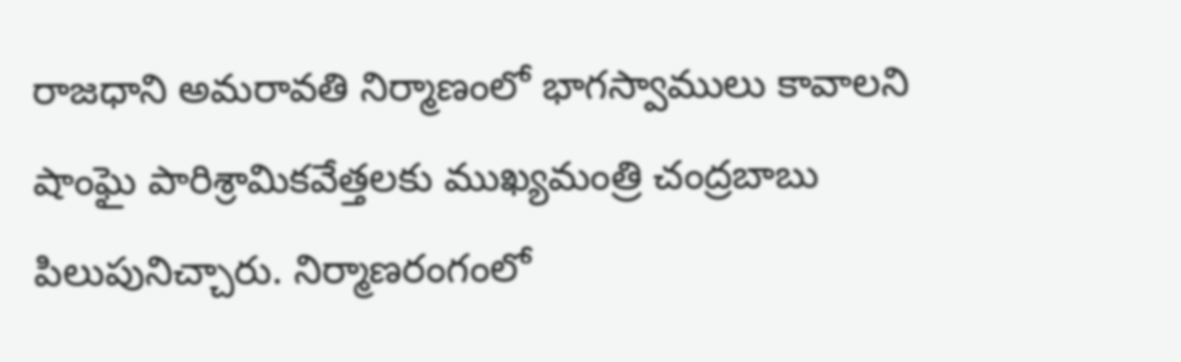రాజధాని అమరావతి నిర్మాణంలో భాగస్వాములు కావాలని షాంఘై పారిశ్రామికవేత్తలకు ముఖ్యమంత్రి చంద్రబాబు పిలుపునిచ్చారు. నిర్మాణరంగంలో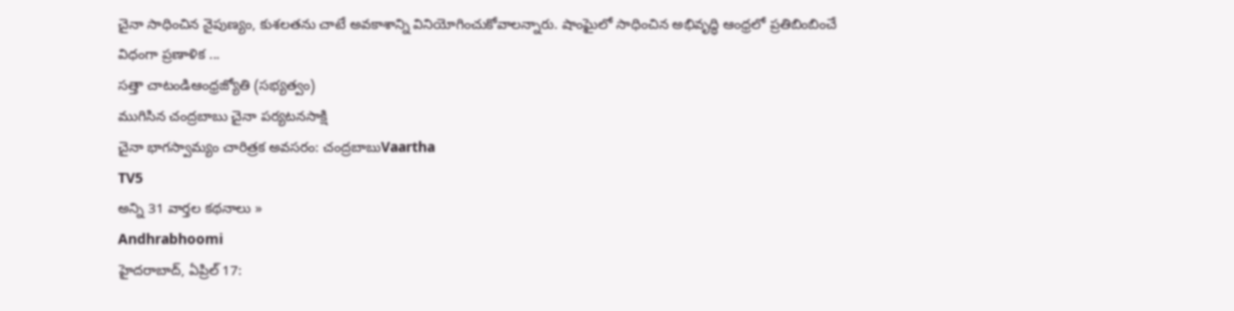చైనా సాధించిన నైపుణ్యం, కుశలతను చాటే అవకాశాన్ని వినియోగించుకోవాలన్నారు. షాంఘైలో సాధించిన అభివృద్ధి ఆంధ్రలో ప్రతిబింబించే విధంగా ప్రణాళిక ...
సత్తా చాటండిఆంధ్రజ్యోతి (సభ్యత్వం)
ముగిసిన చంద్రబాబు చైనా పర్యటనసాక్షి
చైనా భాగస్వామ్యం చారిత్రక అవసరం: చంద్రబాబుVaartha
TV5
అన్ని 31 వార్తల కథనాలు »
Andhrabhoomi
హైదరాబాద్, ఏప్రిల్ 17: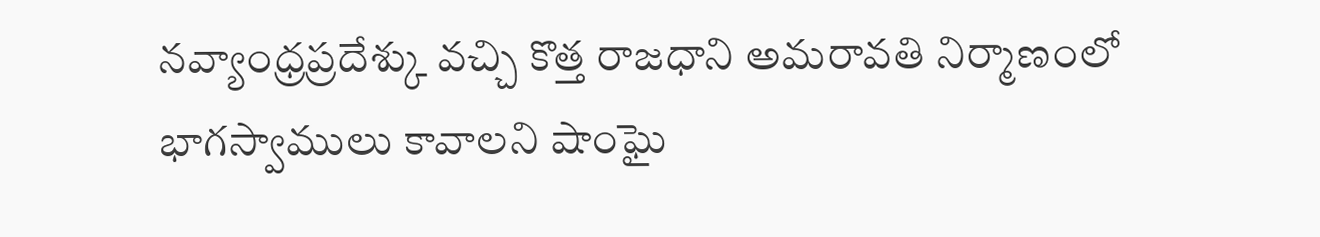నవ్యాంధ్రప్రదేశ్కు వచ్చి కొత్త రాజధాని అమరావతి నిర్మాణంలో భాగస్వాములు కావాలని షాంఘై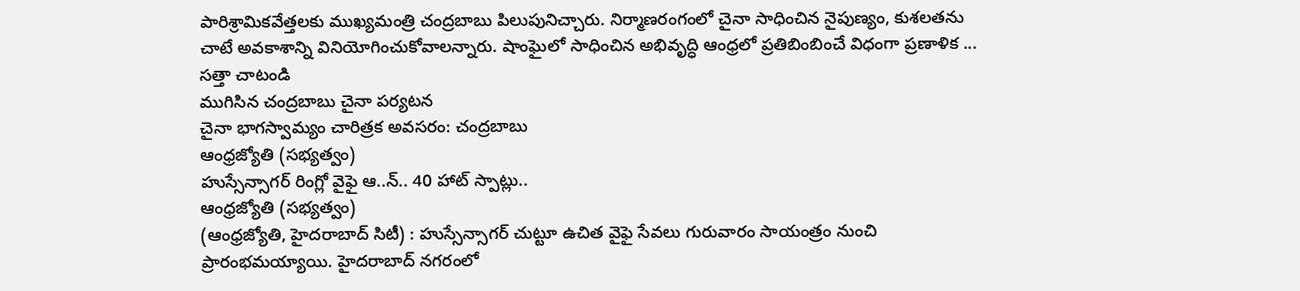పారిశ్రామికవేత్తలకు ముఖ్యమంత్రి చంద్రబాబు పిలుపునిచ్చారు. నిర్మాణరంగంలో చైనా సాధించిన నైపుణ్యం, కుశలతను చాటే అవకాశాన్ని వినియోగించుకోవాలన్నారు. షాంఘైలో సాధించిన అభివృద్ధి ఆంధ్రలో ప్రతిబింబించే విధంగా ప్రణాళిక ...
సత్తా చాటండి
ముగిసిన చంద్రబాబు చైనా పర్యటన
చైనా భాగస్వామ్యం చారిత్రక అవసరం: చంద్రబాబు
ఆంధ్రజ్యోతి (సభ్యత్వం)
హుస్సేన్సాగర్ రింగ్లో వైఫై ఆ..న్.. 40 హాట్ స్పాట్లు..
ఆంధ్రజ్యోతి (సభ్యత్వం)
(ఆంధ్రజ్యోతి, హైదరాబాద్ సిటీ) : హుస్సేన్సాగర్ చుట్టూ ఉచిత వైఫై సేవలు గురువారం సాయంత్రం నుంచి ప్రారంభమయ్యాయి. హైదరాబాద్ నగరంలో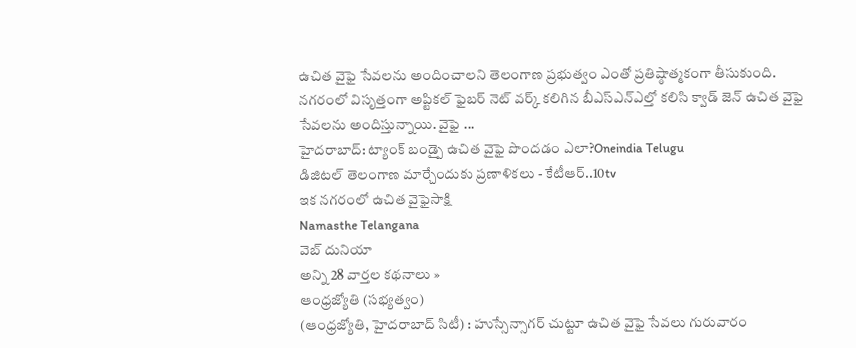ఉచిత వైఫై సేవలను అందించాలని తెలంగాణ ప్రభుత్వం ఎంతో ప్రతిష్ఠాత్మకంగా తీసుకుంది. నగరంలో విసృత్తంగా అప్టికల్ ఫైబర్ నెట్ వర్క్ కలిగిన బీఎస్ఎన్ఎల్తో కలిసి క్వాడ్ జెన్ ఉచిత వైఫై సేవలను అందిస్తున్నాయి. వైఫై ...
హైదరాబాద్: ట్యాంక్ బండ్పై ఉచిత వైఫై పొందడం ఎలా?Oneindia Telugu
డిజిటల్ తెలంగాణ మార్చేందుకు ప్రణాళికలు - కేటీఆర్..10tv
ఇక నగరంలో ఉచిత వైఫైసాక్షి
Namasthe Telangana
వెబ్ దునియా
అన్ని 28 వార్తల కథనాలు »
ఆంధ్రజ్యోతి (సభ్యత్వం)
(ఆంధ్రజ్యోతి, హైదరాబాద్ సిటీ) : హుస్సేన్సాగర్ చుట్టూ ఉచిత వైఫై సేవలు గురువారం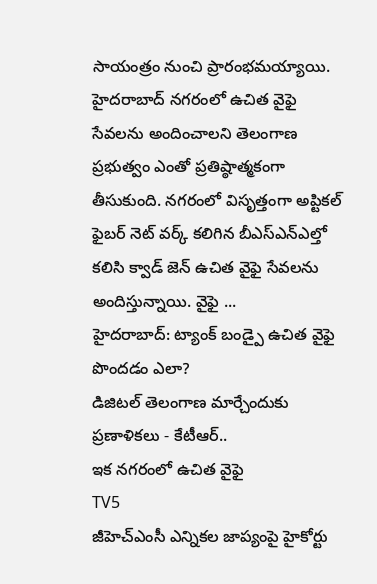సాయంత్రం నుంచి ప్రారంభమయ్యాయి. హైదరాబాద్ నగరంలో ఉచిత వైఫై సేవలను అందించాలని తెలంగాణ ప్రభుత్వం ఎంతో ప్రతిష్ఠాత్మకంగా తీసుకుంది. నగరంలో విసృత్తంగా అప్టికల్ ఫైబర్ నెట్ వర్క్ కలిగిన బీఎస్ఎన్ఎల్తో కలిసి క్వాడ్ జెన్ ఉచిత వైఫై సేవలను అందిస్తున్నాయి. వైఫై ...
హైదరాబాద్: ట్యాంక్ బండ్పై ఉచిత వైఫై పొందడం ఎలా?
డిజిటల్ తెలంగాణ మార్చేందుకు ప్రణాళికలు - కేటీఆర్..
ఇక నగరంలో ఉచిత వైఫై
TV5
జీహెచ్ఎంసీ ఎన్నికల జాప్యంపై హైకోర్టు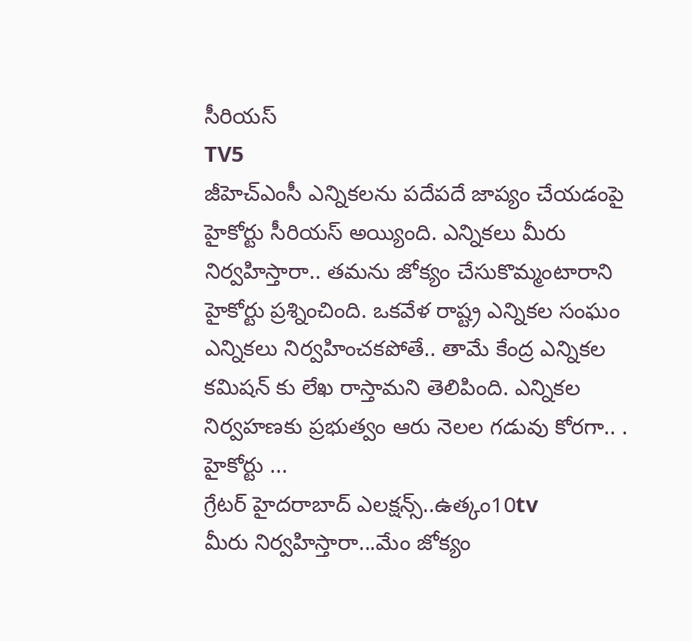సీరియస్
TV5
జీహెచ్ఎంసీ ఎన్నికలను పదేపదే జాప్యం చేయడంపై హైకోర్టు సీరియస్ అయ్యింది. ఎన్నికలు మీరు నిర్వహిస్తారా.. తమను జోక్యం చేసుకొమ్మంటారాని హైకోర్టు ప్రశ్నించింది. ఒకవేళ రాష్ట్ర ఎన్నికల సంఘం ఎన్నికలు నిర్వహించకపోతే.. తామే కేంద్ర ఎన్నికల కమిషన్ కు లేఖ రాస్తామని తెలిపింది. ఎన్నికల నిర్వహణకు ప్రభుత్వం ఆరు నెలల గడువు కోరగా.. . హైకోర్టు ...
గ్రేటర్ హైదరాబాద్ ఎలక్షన్స్..ఉత్కం10tv
మీరు నిర్వహిస్తారా...మేం జోక్యం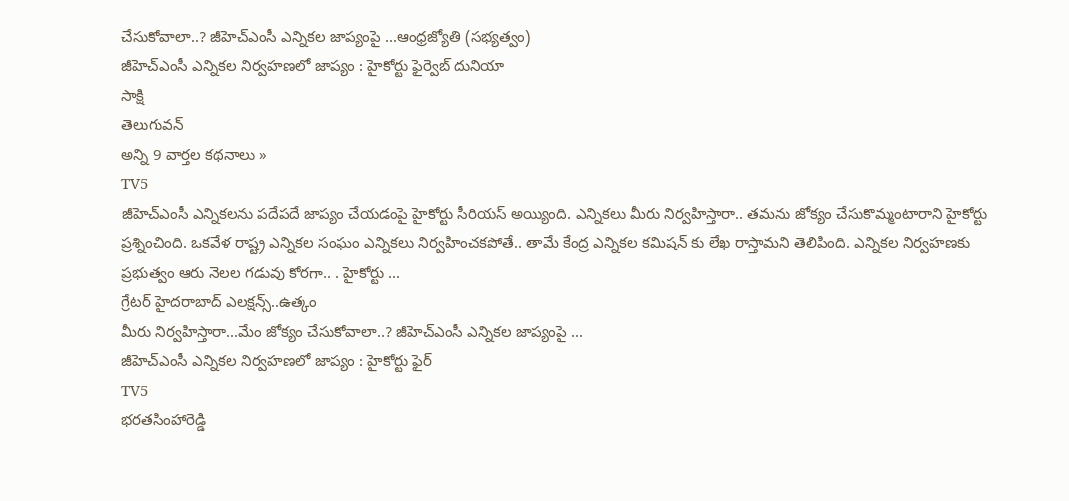చేసుకోవాలా..? జీహెచ్ఎంసీ ఎన్నికల జాప్యంపై ...ఆంధ్రజ్యోతి (సభ్యత్వం)
జీహెచ్ఎంసీ ఎన్నికల నిర్వహణలో జాప్యం : హైకోర్టు ఫైర్వెబ్ దునియా
సాక్షి
తెలుగువన్
అన్ని 9 వార్తల కథనాలు »
TV5
జీహెచ్ఎంసీ ఎన్నికలను పదేపదే జాప్యం చేయడంపై హైకోర్టు సీరియస్ అయ్యింది. ఎన్నికలు మీరు నిర్వహిస్తారా.. తమను జోక్యం చేసుకొమ్మంటారాని హైకోర్టు ప్రశ్నించింది. ఒకవేళ రాష్ట్ర ఎన్నికల సంఘం ఎన్నికలు నిర్వహించకపోతే.. తామే కేంద్ర ఎన్నికల కమిషన్ కు లేఖ రాస్తామని తెలిపింది. ఎన్నికల నిర్వహణకు ప్రభుత్వం ఆరు నెలల గడువు కోరగా.. . హైకోర్టు ...
గ్రేటర్ హైదరాబాద్ ఎలక్షన్స్..ఉత్కం
మీరు నిర్వహిస్తారా...మేం జోక్యం చేసుకోవాలా..? జీహెచ్ఎంసీ ఎన్నికల జాప్యంపై ...
జీహెచ్ఎంసీ ఎన్నికల నిర్వహణలో జాప్యం : హైకోర్టు ఫైర్
TV5
భరతసింహారెడ్డి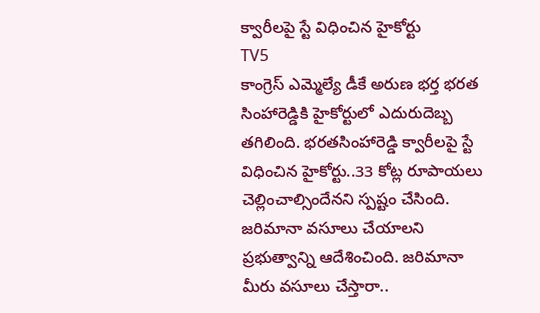క్వారీలపై స్టే విధించిన హైకోర్టు
TV5
కాంగ్రెస్ ఎమ్మెల్యే డీకే అరుణ భర్త భరత సింహారెడ్డికి హైకోర్టులో ఎదురుదెబ్బ తగిలింది. భరతసింహారెడ్డి క్వారీలపై స్టే విధించిన హైకోర్టు..33 కోట్ల రూపాయలు చెల్లించాల్సిందేనని స్పష్టం చేసింది. జరిమానా వసూలు చేయాలని ప్రభుత్వాన్ని ఆదేశించింది. జరిమానా మీరు వసూలు చేస్తారా..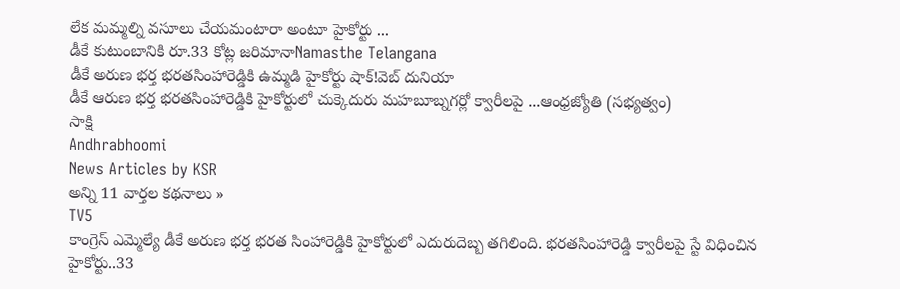లేక మమ్మల్ని వసూలు చేయమంటారా అంటూ హైకోర్టు ...
డీకే కుటుంబానికి రూ.33 కోట్ల జరిమానాNamasthe Telangana
డీకే అరుణ భర్త భరతసింహారెడ్డికి ఉమ్మడి హైకోర్టు షాక్!వెబ్ దునియా
డీకే ఆరుణ భర్త భరతసింహారెడ్డికి హైకోర్టులో చుక్కెదురు మహబూబ్నగర్లో క్వారీలపై ...ఆంధ్రజ్యోతి (సభ్యత్వం)
సాక్షి
Andhrabhoomi
News Articles by KSR
అన్ని 11 వార్తల కథనాలు »
TV5
కాంగ్రెస్ ఎమ్మెల్యే డీకే అరుణ భర్త భరత సింహారెడ్డికి హైకోర్టులో ఎదురుదెబ్బ తగిలింది. భరతసింహారెడ్డి క్వారీలపై స్టే విధించిన హైకోర్టు..33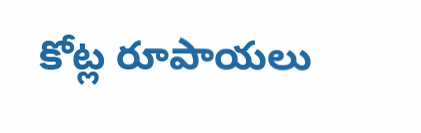కోట్ల రూపాయలు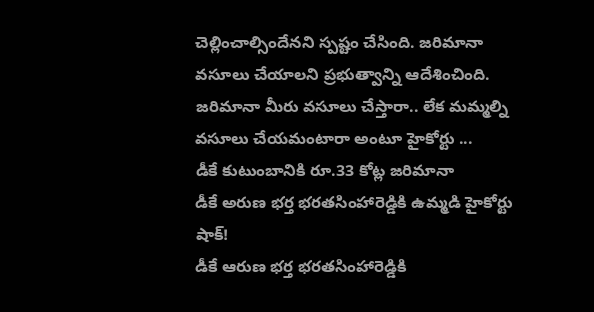చెల్లించాల్సిందేనని స్పష్టం చేసింది. జరిమానా వసూలు చేయాలని ప్రభుత్వాన్ని ఆదేశించింది. జరిమానా మీరు వసూలు చేస్తారా.. లేక మమ్మల్ని వసూలు చేయమంటారా అంటూ హైకోర్టు ...
డీకే కుటుంబానికి రూ.33 కోట్ల జరిమానా
డీకే అరుణ భర్త భరతసింహారెడ్డికి ఉమ్మడి హైకోర్టు షాక్!
డీకే ఆరుణ భర్త భరతసింహారెడ్డికి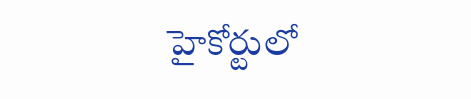హైకోర్టులో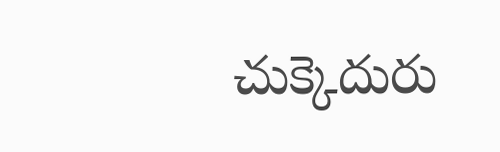చుక్కెదురు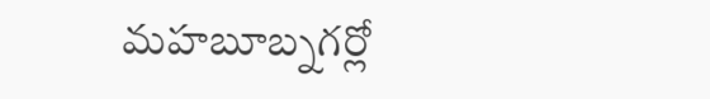మహబూబ్నగర్లో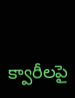క్వారీలపై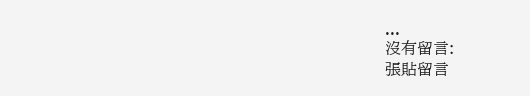...
沒有留言:
張貼留言